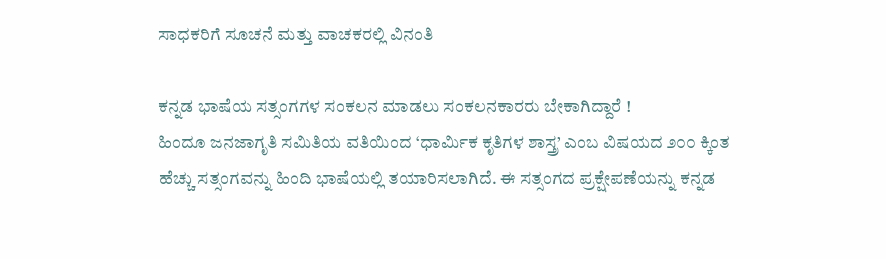ಸಾಧಕರಿಗೆ ಸೂಚನೆ ಮತ್ತು ವಾಚಕರಲ್ಲಿ ವಿನಂತಿ

ಕನ್ನಡ ಭಾಷೆಯ ಸತ್ಸಂಗಗಳ ಸಂಕಲನ ಮಾಡಲು ಸಂಕಲನಕಾರರು ಬೇಕಾಗಿದ್ದಾರೆ !
ಹಿಂದೂ ಜನಜಾಗೃತಿ ಸಮಿತಿಯ ವತಿಯಿಂದ ‘ಧಾರ್ಮಿಕ ಕೃತಿಗಳ ಶಾಸ್ತ್ರ’ ಎಂಬ ವಿಷಯದ ೨೦೦ ಕ್ಕಿಂತ ಹೆಚ್ಚು ಸತ್ಸಂಗವನ್ನು ಹಿಂದಿ ಭಾಷೆಯಲ್ಲಿ ತಯಾರಿಸಲಾಗಿದೆ. ಈ ಸತ್ಸಂಗದ ಪ್ರಕ್ಷೇಪಣೆಯನ್ನು ಕನ್ನಡ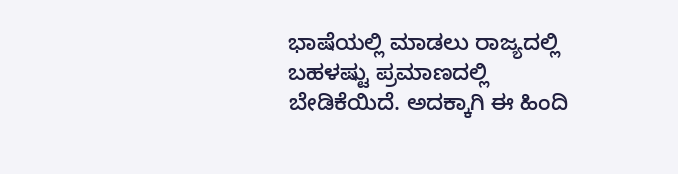ಭಾಷೆಯಲ್ಲಿ ಮಾಡಲು ರಾಜ್ಯದಲ್ಲಿ ಬಹಳಷ್ಟು ಪ್ರಮಾಣದಲ್ಲಿ ಬೇಡಿಕೆಯಿದೆ. ಅದಕ್ಕಾಗಿ ಈ ಹಿಂದಿ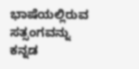ಭಾಷೆಯಲ್ಲಿರುವ ಸತ್ಸಂಗವನ್ನು ಕನ್ನಡ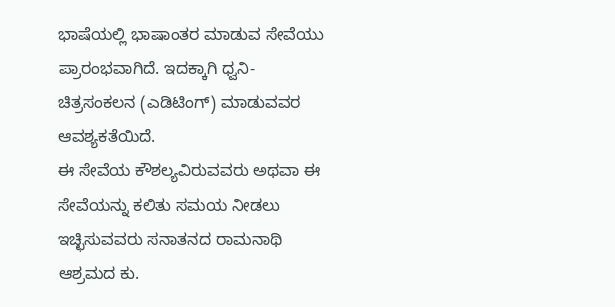ಭಾಷೆಯಲ್ಲಿ ಭಾಷಾಂತರ ಮಾಡುವ ಸೇವೆಯು ಪ್ರಾರಂಭವಾಗಿದೆ. ಇದಕ್ಕಾಗಿ ಧ್ವನಿ-ಚಿತ್ರಸಂಕಲನ (ಎಡಿಟಿಂಗ್) ಮಾಡುವವರ ಆವಶ್ಯಕತೆಯಿದೆ.
ಈ ಸೇವೆಯ ಕೌಶಲ್ಯವಿರುವವರು ಅಥವಾ ಈ ಸೇವೆಯನ್ನು ಕಲಿತು ಸಮಯ ನೀಡಲು ಇಚ್ಛಿಸುವವರು ಸನಾತನದ ರಾಮನಾಥಿ ಆಶ್ರಮದ ಕು.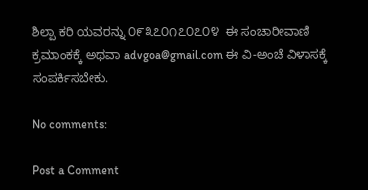ಶಿಲ್ಪಾ ಕರಿ ಯವರನ್ನು ೦೯೩೭೦೧೭೦೭೦೪  ಈ ಸಂಚಾರೀವಾಣಿ ಕ್ರಮಾಂಕಕ್ಕೆ ಅಥವಾ advgoa@gmail.com ಈ ವಿ-ಅಂಚೆ ವಿಳಾಸಕ್ಕೆ ಸಂಪರ್ಕಿಸಬೇಕು.

No comments:

Post a Comment